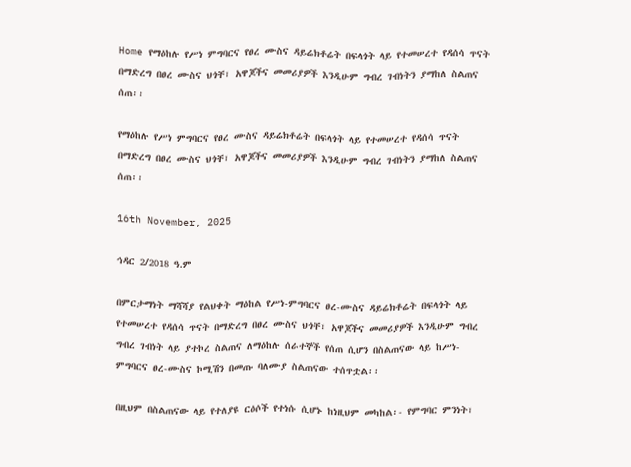Home የማዕከሉ የሥነ ምግባርና የፀረ ሙስና ዳይሬክቶሬት በፍላጎት ላይ የተመሠረተ የዳሰሳ ጥናት በማድረግ በፀረ ሙስና ህጎቸ፣ አዋጆችና መመሪያዎች እንዲሁም ግብረ ገብነትን ያማከለ ስልጠና ሰጠ፡፡

የማዕከሉ የሥነ ምግባርና የፀረ ሙስና ዳይሬክቶሬት በፍላጎት ላይ የተመሠረተ የዳሰሳ ጥናት በማድረግ በፀረ ሙስና ህጎቸ፣ አዋጆችና መመሪያዎች እንዲሁም ግብረ ገብነትን ያማከለ ስልጠና ሰጠ፡፡

16th November, 2025

ኅዳር 2/2018 ዓ.ም

በምርታማነት ማሻሻያ የልህቀት ማዕከል የሥነ-ምግባርና ፀረ-ሙስና ዳይሬክቶሬት በፍላጎት ላይ የተመሠረተ የዳሰሳ ጥናት በማድረግ በፀረ ሙስና ህጎቸ፣ አዋጆችና መመሪያዎች እንዲሁም ግብረ ግብረ ገብነት ላይ ያተኮረ ስልጠና ለማዕከሉ ሰራተኞች የሰጠ ሲሆን በስልጠናው ላይ ከሥነ-ምግባርና ፀረ-ሙስና ኮሚሽን በመጡ ባለሙያ ስልጠናው ተሰጥቷል፡፡

በዚህም በስልጠናው ላይ የተለያዩ ርዕሶች የተነሱ ሲሆኑ ከነዚህም መካከል፡- የምግባር ምንነት፣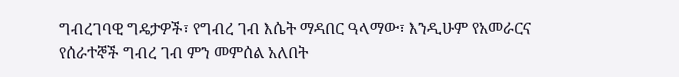ግብረገባዊ ግዴታዎች፣ የግብረ ገብ እሴት ማዳበር ዓላማው፣ እንዲሁም የአመራርና የሰራተኞች ግብረ ገብ ምን መምሰል አለበት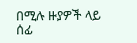በሚሉ ዙያዎች ላይ ሰፊ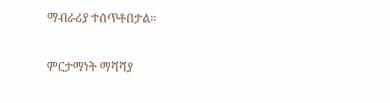ማብራሪያ ተሰጥቶበታል፡፡

ምርታማነት ማሻሻያ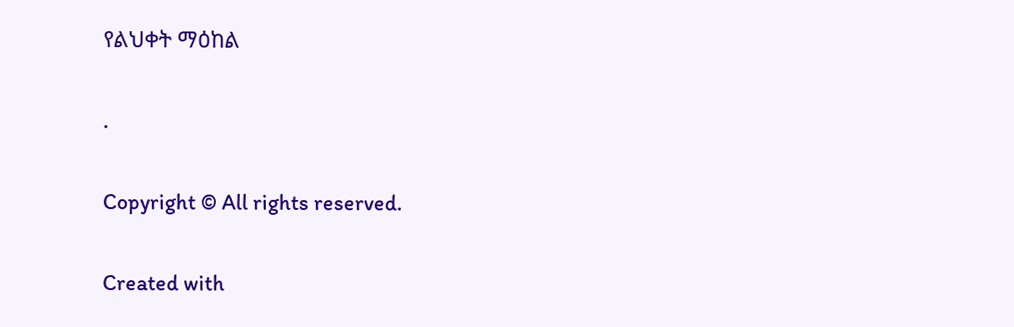የልህቀት ማዕከል

.

Copyright © All rights reserved.

Created with